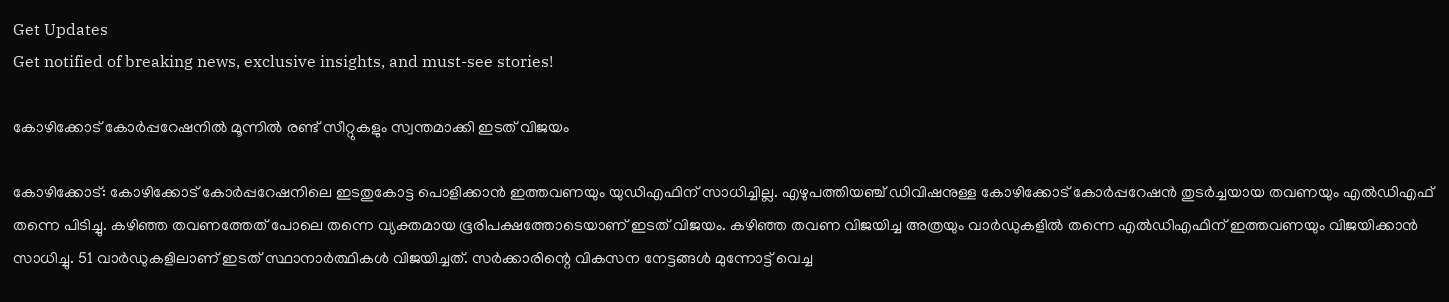Get Updates
Get notified of breaking news, exclusive insights, and must-see stories!

കോഴിക്കോട് കോര്‍പ്പറേഷനില്‍ മൂന്നില്‍ രണ്ട് സീറ്റുകളും സ്വന്തമാക്കി ഇടത് വിജയം

കോഴിക്കോട്: കോഴിക്കോട് കോര്‍പ്പറേഷനിലെ ഇടതുകോട്ട പൊളിക്കാന്‍ ഇത്തവണയും യുഡിഎഫിന് സാധിച്ചില്ല. എഴുപത്തിയഞ്ച് ഡിവിഷനുള്ള കോഴിക്കോട് കോര്‍പ്പറേഷന്‍ തുടര്‍ച്ചയായ തവണയും എല്‍ഡിഎഫ് തന്നെ പിടിച്ചു. കഴിഞ്ഞ തവണത്തേത് പോലെ തന്നെ വ്യക്തമായ ഭൂരിപക്ഷത്തോടെയാണ് ഇടത് വിജയം. കഴിഞ്ഞ തവണ വിജയിച്ച അത്രയും വാര്‍ഡുകളില്‍ തന്നെ എല്‍ഡിഎഫിന് ഇത്തവണയും വിജയിക്കാന്‍ സാധിച്ചു. 51 വാര്‍ഡുകളിലാണ് ഇടത് സ്ഥാനാര്‍ത്ഥികള്‍ വിജയിച്ചത്. സര്‍ക്കാരിന്റെ വികസന നേട്ടങ്ങള്‍ മുന്നോട്ട് വെച്ച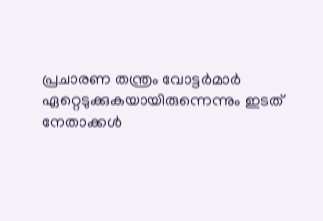പ്രചാരണ തന്ത്രം വോട്ടര്‍മാര്‍ ഏറ്റെടുക്കുകയായിരുന്നെന്നും ഇടത് നേതാക്കള്‍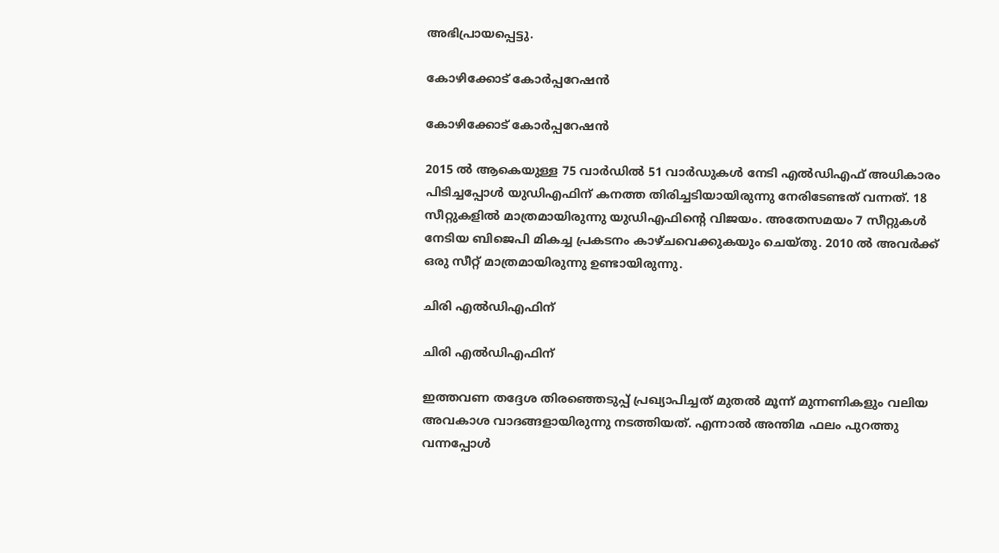അഭിപ്രായപ്പെട്ടു.

കോഴിക്കോട് കോര്‍പ്പറേഷന്‍

കോഴിക്കോട് കോര്‍പ്പറേഷന്‍

2015 ല്‍ ആകെയുള്ള 75 വാര്‍ഡില്‍ 51 വാര്‍ഡുകള്‍ നേടി എല്‍ഡിഎഫ് അധികാരം പിടിച്ചപ്പോള്‍ യുഡിഎഫിന് കനത്ത തിരിച്ചടിയായിരുന്നു നേരിടേണ്ടത് വന്നത്. 18 സീറ്റുകളില്‍ മാത്രമായിരുന്നു യുഡിഎഫിന്‍റെ വിജയം. അതേസമയം 7 സീറ്റുകള്‍ നേടിയ ബിജെപി മികച്ച പ്രകടനം കാഴ്ചവെക്കുകയും ചെയ്തു. 2010 ല്‍ അവര്‍ക്ക് ഒരു സീറ്റ് മാത്രമായിരുന്നു ഉണ്ടായിരുന്നു.

ചിരി എല്‍ഡിഎഫിന്

ചിരി എല്‍ഡിഎഫിന്

ഇത്തവണ തദ്ദേശ തിരഞ്ഞെടുപ്പ് പ്രഖ്യാപിച്ചത് മുതല്‍ മൂന്ന് മുന്നണികളും വലിയ അവകാശ വാദങ്ങളായിരുന്നു നടത്തിയത്. എന്നാല്‍ അന്തിമ ഫലം പുറത്തു വന്നപ്പോള്‍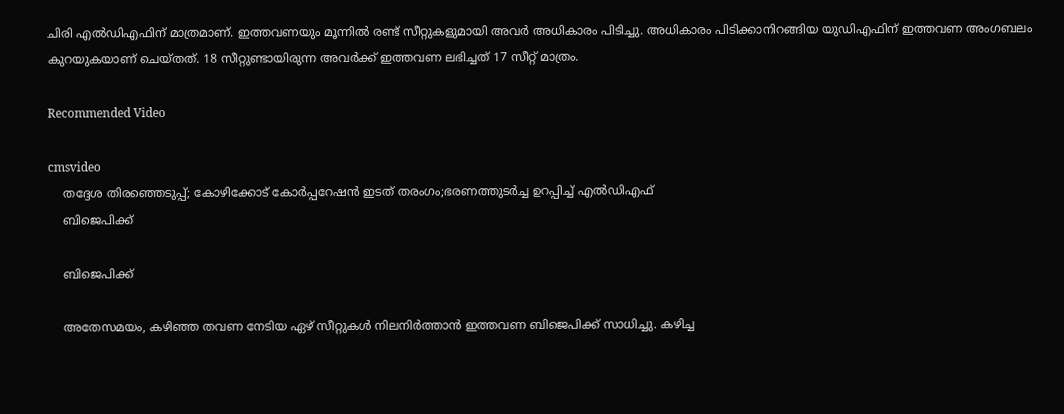ചിരി എല്‍ഡിഎഫിന് മാത്രമാണ്. ഇത്തവണയും മൂന്നില്‍ രണ്ട് സീറ്റുകളുമായി അവര്‍ അധികാരം പിടിച്ചു. അധികാരം പിടിക്കാനിറങ്ങിയ യുഡിഎഫിന് ഇത്തവണ അംഗബലം കുറയുകയാണ് ചെയ്തത്. 18 സീറ്റുണ്ടായിരുന്ന അവര്‍ക്ക് ഇത്തവണ ലഭിച്ചത് 17 സീറ്റ് മാത്രം.

Recommended Video

cmsvideo
    തദ്ദേശ തിരഞ്ഞെടുപ്പ്; കോഴിക്കോട് കോർപ്പറേഷൻ ഇടത്‌ തരംഗം;ഭരണത്തുടർച്ച ഉറപ്പിച്ച് എൽഡിഎഫ്
    ബിജെപിക്ക്

    ബിജെപിക്ക്

    അതേസമയം, കഴിഞ്ഞ തവണ നേടിയ ഏഴ് സീറ്റുകള്‍ നിലനിര്‍ത്താന്‍ ഇത്തവണ ബിജെപിക്ക് സാധിച്ചു. കഴിച്ച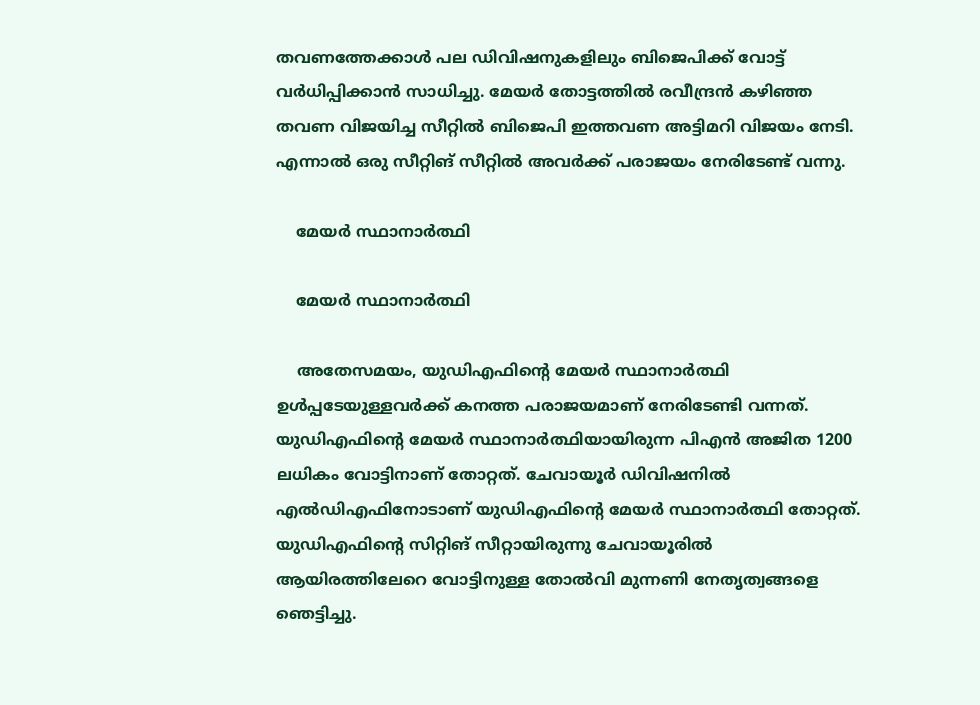തവണത്തേക്കാള്‍ പല ഡിവിഷനുകളിലും ബിജെപിക്ക് വോട്ട് വര്‍ധിപ്പിക്കാന്‍ സാധിച്ചു. മേയര്‍ തോട്ടത്തില്‍ രവീന്ദ്രന്‍ കഴിഞ്ഞ തവണ വിജയിച്ച സീറ്റില്‍ ബിജെപി ഇത്തവണ അട്ടിമറി വിജയം നേടി. എന്നാല്‍ ഒരു സീറ്റിങ് സീറ്റില്‍ അവര്‍ക്ക് പരാജയം നേരിടേണ്ട് വന്നു.

    മേയര്‍ സ്ഥാനാര്‍ത്ഥി

    മേയര്‍ സ്ഥാനാര്‍ത്ഥി

    അതേസമയം, യുഡിഎഫിന്‍റെ മേയര്‍ സ്ഥാനാര്‍ത്ഥി ഉള്‍പ്പടേയുള്ളവര്‍ക്ക് കനത്ത പരാജയമാണ് നേരിടേണ്ടി വന്നത്. യുഡിഎഫിന്‍റെ മേയര്‍ സ്ഥാനാര്‍ത്ഥിയായിരുന്ന പിഎന്‍ അജിത 1200 ലധികം വോട്ടിനാണ് തോറ്റത്. ചേവായൂര്‍ ഡിവിഷനില്‍ എല്‍ഡിഎഫിനോടാണ് യുഡിഎഫിന്‍റെ മേയര്‍ സ്ഥാനാര്‍ത്ഥി തോറ്റത്. യുഡിഎഫിന്‍റെ സിറ്റിങ് സീറ്റായിരുന്നു ചേവായൂരില്‍ ആയിരത്തിലേറെ വോട്ടിനുള്ള തോല്‍വി മുന്നണി നേതൃത്വങ്ങളെ ഞെട്ടിച്ചു.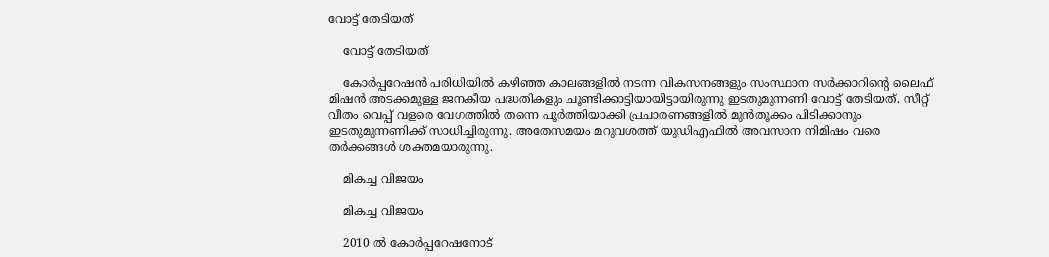വോട്ട് തേടിയത്

    വോട്ട് തേടിയത്

    കോര്‍പ്പറേഷന്‍ പരിധിയില്‍ കഴിഞ്ഞ കാലങ്ങളില്‍ നടന്ന വികസനങ്ങളും സംസ്ഥാന സര്‍ക്കാറിന്‍റെ ലൈഫ് മിഷന്‍ അടക്കമുള്ള ജനകീയ പദ്ധതികളും ചൂണ്ടിക്കാട്ടിയായിട്ടായിരുന്നു ഇടതുമുന്നണി വോട്ട് തേടിയത്. സീറ്റ് വീതം വെപ്പ് വളരെ വേഗത്തില്‍ തന്നെ പൂര്‍ത്തിയാക്കി പ്രചാരണങ്ങളില്‍ മുന്‍തൂക്കം പിടിക്കാനും ഇടതുമുന്നണിക്ക് സാധിച്ചിരുന്നു. അതേസമയം മറുവശത്ത് യുഡിഎഫില്‍ അവസാന നിമിഷം വരെ തര്‍ക്കങ്ങള്‍ ശക്തമയാരുന്നു.

    മികച്ച വിജയം

    മികച്ച വിജയം

    2010 ല്‍ കോര്‍പ്പറേഷനോട്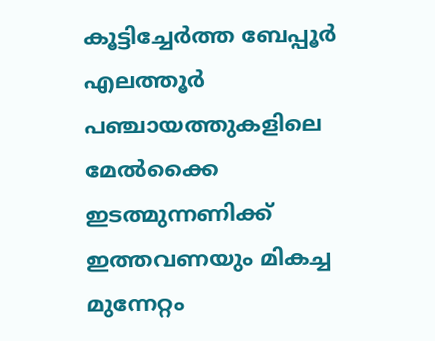കൂട്ടിച്ചേര്‍ത്ത ബേപ്പൂര്‍ എലത്തൂര്‍ പഞ്ചായത്തുകളിലെ മേല്‍ക്കൈ ഇടത്മുന്നണിക്ക് ഇത്തവണയും മികച്ച മുന്നേറ്റം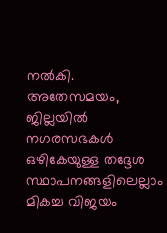നല്‍കി. അതേസമയം, ജില്ലയില്‍ നഗരസഭകള്‍ ഒഴികേയുള്ള തദ്ദേശ സ്ഥാപനങ്ങളിലെല്ലാം മികച്ച വിജയം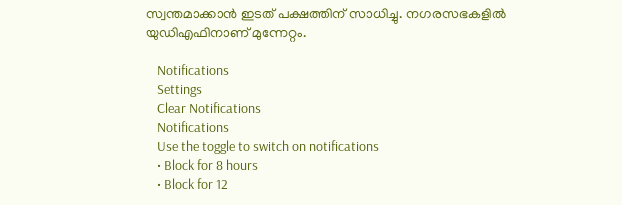സ്വന്തമാക്കാന്‍ ഇടത് പക്ഷത്തിന് സാധിച്ചു. നഗരസഭകളില്‍ യുഡിഎഫിനാണ് മുന്നേറ്റം.

    Notifications
    Settings
    Clear Notifications
    Notifications
    Use the toggle to switch on notifications
    • Block for 8 hours
    • Block for 12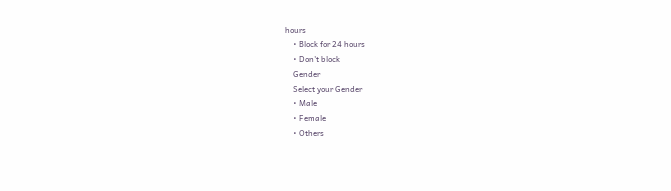hours
    • Block for 24 hours
    • Don't block
    Gender
    Select your Gender
    • Male
    • Female
    • Others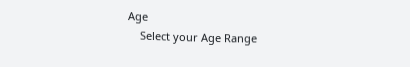Age
    Select your Age Range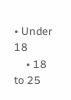• Under 18
    • 18 to 25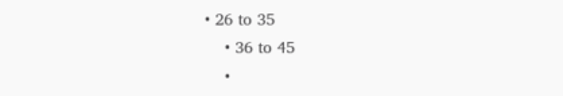• 26 to 35
    • 36 to 45
    •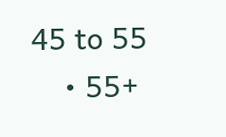45 to 55
    • 55+